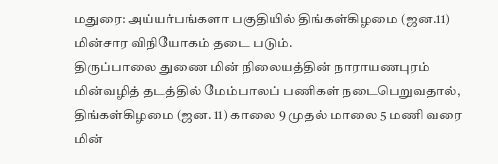மதுரை: அய்யர்பங்களா பகுதியில் திங்கள்கிழமை (ஜன.11) மின்சார விநியோகம் தடை படும்.
திருப்பாலை துணை மின் நிலையத்தின் நாராயணபுரம் மின்வழித் தடத்தில் மேம்பாலப் பணிகள் நடைபெறுவதால், திங்கள்கிழமை (ஜன. 11) காலை 9 முதல் மாலை 5 மணி வரை மின்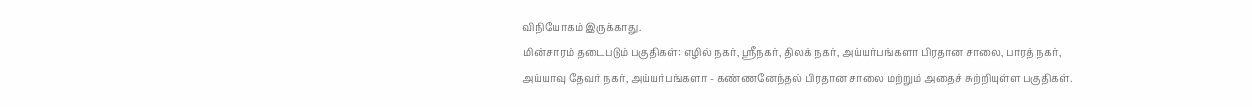விநியோகம் இருக்காது.
மின்சாரம் தடைபடும் பகுதிகள்: எழில் நகர், ஸ்ரீநகர், திலக் நகர், அய்யர்பங்களா பிரதான சாலை, பாரத் நகர், அய்யாவு தேவர் நகர், அய்யர்பங்களா - கண்ணனேந்தல் பிரதான சாலை மற்றும் அதைச் சுற்றியுள்ள பகுதிகள்.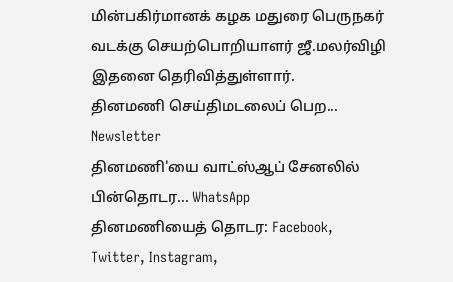மின்பகிர்மானக் கழக மதுரை பெருநகர் வடக்கு செயற்பொறியாளர் ஜீ.மலர்விழி இதனை தெரிவித்துள்ளார்.
தினமணி செய்திமடலைப் பெற... Newsletter
தினமணி'யை வாட்ஸ்ஆப் சேனலில் பின்தொடர... WhatsApp
தினமணியைத் தொடர: Facebook, Twitter, Instagram,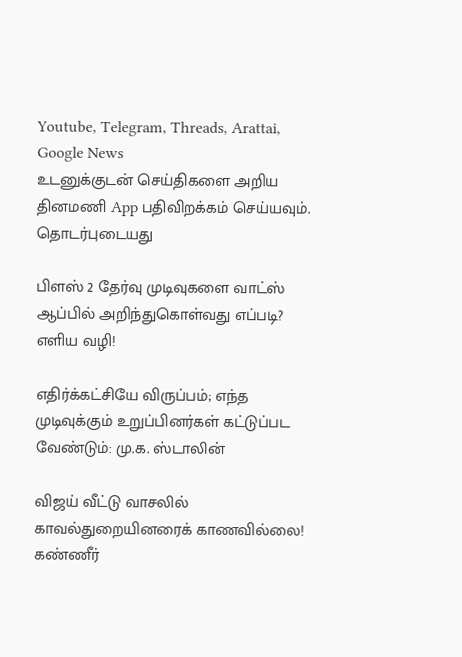Youtube, Telegram, Threads, Arattai, Google News
உடனுக்குடன் செய்திகளை அறிய தினமணி App பதிவிறக்கம் செய்யவும்.
தொடர்புடையது

பிளஸ் 2 தேர்வு முடிவுகளை வாட்ஸ் ஆப்பில் அறிந்துகொள்வது எப்படி? எளிய வழி!

எதிர்க்கட்சியே விருப்பம்; எந்த முடிவுக்கும் உறுப்பினர்கள் கட்டுப்பட வேண்டும்: மு.க. ஸ்டாலின்

விஜய் வீட்டு வாசலில் காவல்துறையினரைக் காணவில்லை! கண்ணீர்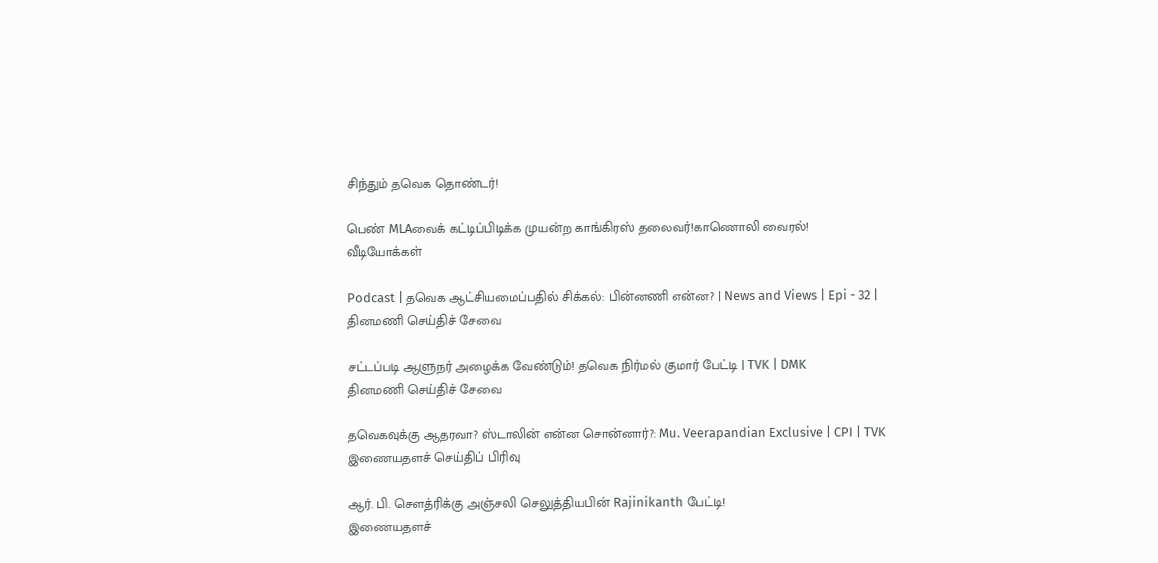சிந்தும் தவெக தொண்டர்!

பெண் MLAவைக் கட்டிப்பிடிக்க முயன்ற காங்கிரஸ் தலைவர்!காணொலி வைரல்!
வீடியோக்கள்

Podcast | தவெக ஆட்சியமைப்பதில் சிக்கல்: பின்னணி என்ன? | News and Views | Epi - 32 |
தினமணி செய்திச் சேவை

சட்டப்படி ஆளுநர் அழைக்க வேண்டும்! தவெக நிர்மல் குமார் பேட்டி | TVK | DMK
தினமணி செய்திச் சேவை

தவெகவுக்கு ஆதரவா? ஸ்டாலின் என்ன சொன்னார்?: Mu. Veerapandian Exclusive | CPI | TVK
இணையதளச் செய்திப் பிரிவு

ஆர். பி. செளத்ரிக்கு அஞ்சலி செலுத்தியபின் Rajinikanth பேட்டி!
இணையதளச்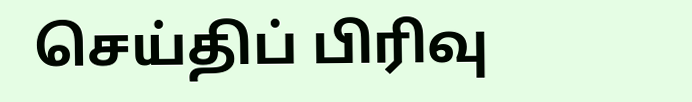செய்திப் பிரிவு